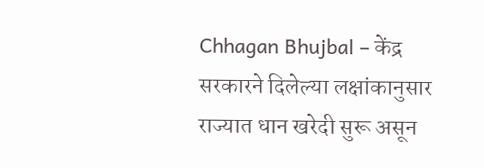Chhagan Bhujbal – केंद्र सरकारने दिलेल्या लक्षांकानुसार राज्यात धान खरेदी सुरू असून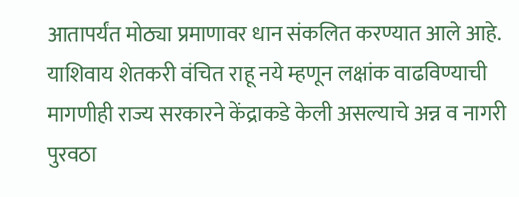आतापर्यंत मोठ्या प्रमाणावर धान संकलित करण्यात आले आहे. याशिवाय शेतकरी वंचित राहू नये म्हणून लक्षांक वाढविण्याची मागणीही राज्य सरकारने केंद्राकडे केली असल्याचे अन्न व नागरी पुरवठा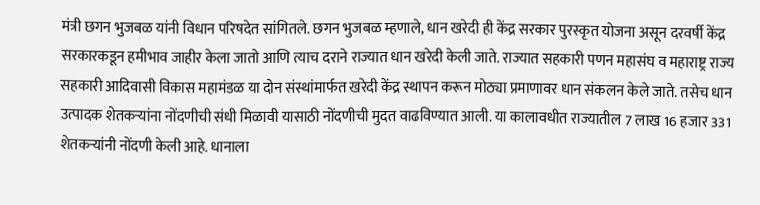मंत्री छगन भुजबळ यांनी विधान परिषदेत सांगितले. छगन भुजबळ म्हणाले, धान खरेदी ही केंद्र सरकार पुरस्कृत योजना असून दरवर्षी केंद्र सरकारकडून हमीभाव जाहीर केला जातो आणि त्याच दराने राज्यात धान खरेदी केली जाते. राज्यात सहकारी पणन महासंघ व महाराष्ट्र राज्य सहकारी आदिवासी विकास महामंडळ या दोन संस्थांमार्फत खरेदी केंद्र स्थापन करून मोठ्या प्रमाणावर धान संकलन केले जाते. तसेच धान उत्पादक शेतकऱ्यांना नोंदणीची संधी मिळावी यासाठी नोंदणीची मुदत वाढविण्यात आली. या कालावधीत राज्यातील 7 लाख 16 हजार 331 शेतकऱ्यांनी नोंदणी केली आहे. धानाला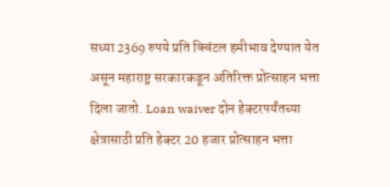सध्या 2369 रुपये प्रति क्विंटल हमीभाव देण्यात येत असून महाराष्ट्र सरकारकडून अतिरिक्त प्रोत्साहन भत्ता दिला जातो. Loan waiver दोन हेक्टरपर्यंतच्या क्षेत्रासाठी प्रति हेक्टर 20 हजार प्रोत्साहन भत्ता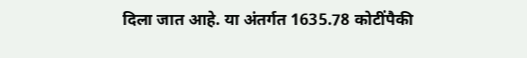दिला जात आहे. या अंतर्गत 1635.78 कोटींपैकी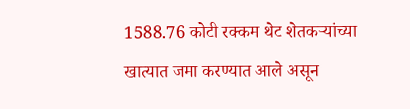1588.76 कोटी रक्कम थेट शेतकऱ्यांच्या खात्यात जमा करण्यात आले असून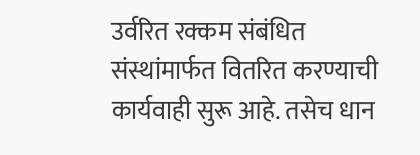उर्वरित रक्कम संबंधित संस्थांमार्फत वितरित करण्याची कार्यवाही सुरू आहे. तसेच धान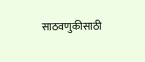साठवणुकीसाठी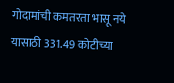गोदामांची कमतरता भासू नये यासाठी 331.49 कोटीच्या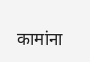कामांना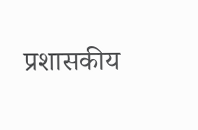प्रशासकीय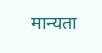मान्यता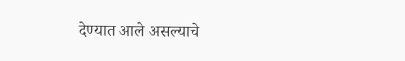देण्यात आले असल्याचे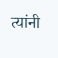त्यांनी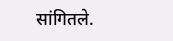सांगितले.